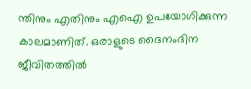ന്തിനും എതിനും എഐ ഉപയോഗിക്കുന്ന കാലമാണിത്. ഒരാളുടെ ദൈനംദിന ജീവിതത്തില്‍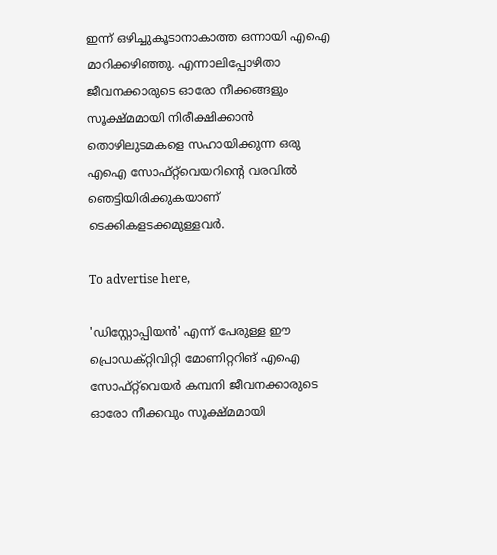ഇന്ന് ഒഴിച്ചുകൂടാനാകാത്ത ഒന്നായി എഐ മാറിക്കഴിഞ്ഞു. എന്നാലിപ്പോഴിതാ ജീവനക്കാരുടെ ഓരോ നീക്കങ്ങളും സൂക്ഷ്മമായി നിരീക്ഷിക്കാന്‍ തൊഴിലുടമകളെ സഹായിക്കുന്ന ഒരു എഐ സോഫ്റ്റ്‌വെയറിന്റെ വരവില്‍ ഞെട്ടിയിരിക്കുകയാണ് ടെക്കികളടക്കമുള്ളവര്‍.

To advertise here,

'ഡിസ്റ്റോപ്പിയന്‍' എന്ന് പേരുള്ള ഈ പ്രൊഡക്റ്റിവിറ്റി മോണിറ്ററിങ് എഐ സോഫ്റ്റ്‌വെയര്‍ കമ്പനി ജീവനക്കാരുടെ ഓരോ നീക്കവും സൂക്ഷ്മമായി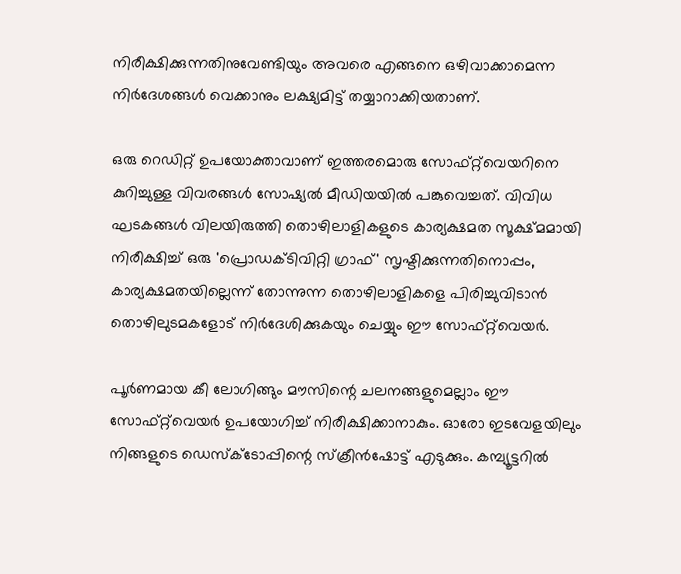നിരീക്ഷിക്കുന്നതിനുവേണ്ടിയും അവരെ എങ്ങനെ ഒഴിവാക്കാമെന്ന നിര്‍ദേശങ്ങൾ വെക്കാനും ലക്ഷ്യമിട്ട് തയ്യാറാക്കിയതാണ്.

ഒരു റെഡിറ്റ് ഉപയോക്താവാണ് ഇത്തരമൊരു സോഫ്റ്റ്‌വെയറിനെ കുറിച്ചുള്ള വിവരങ്ങള്‍ സോഷ്യല്‍ മീഡിയയില്‍ പങ്കുവെച്ചത്. വിവിധ ഘടകങ്ങള്‍ വിലയിരുത്തി തൊഴിലാളികളുടെ കാര്യക്ഷമത സൂക്ഷ്മമായി നിരീക്ഷിച്ച് ഒരു 'പ്രൊഡക്ടിവിറ്റി ഗ്രാഫ്' സൃഷ്ടിക്കുന്നതിനൊപ്പം, കാര്യക്ഷമതയില്ലെന്ന് തോന്നുന്ന തൊഴിലാളികളെ പിരിച്ചുവിടാന്‍ തൊഴിലുടമകളോട് നിര്‍ദേശിക്കുകയും ചെയ്യും ഈ സോഫ്റ്റ്‌വെയര്‍.

പൂര്‍ണമായ കീ ലോഗിങ്ങും മൗസിന്റെ ചലനങ്ങളുമെല്ലാം ഈ സോഫ്റ്റ്‌വെയര്‍ ഉപയോഗിച്ച് നിരീക്ഷിക്കാനാകും. ഓരോ ഇടവേളയിലും നിങ്ങളുടെ ഡെസ്‌ക്ടോപ്പിന്റെ സ്‌ക്രീന്‍ഷോട്ട് എടുക്കും. കമ്പ്യൂട്ടറില്‍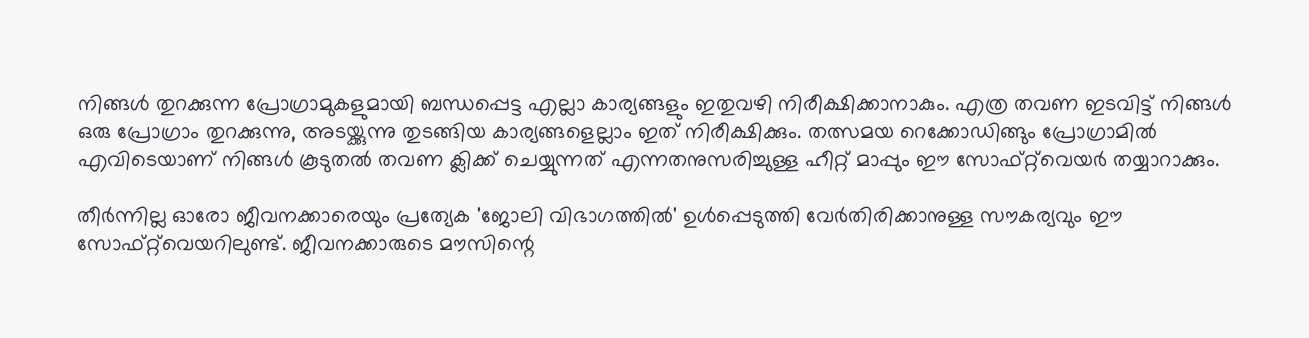നിങ്ങള്‍ തുറക്കുന്ന പ്രോഗ്രാമുകളുമായി ബന്ധപ്പെട്ട എല്ലാ കാര്യങ്ങളും ഇതുവഴി നിരീക്ഷിക്കാനാകും. എത്ര തവണ ഇടവിട്ട് നിങ്ങള്‍ ഒരു പ്രോഗ്രാം തുറക്കുന്നു, അടയ്ക്കുന്നു തുടങ്ങിയ കാര്യങ്ങളെല്ലാം ഇത് നിരീക്ഷിക്കും. തത്സമയ റെക്കോഡിങ്ങും പ്രോഗ്രാമില്‍ എവിടെയാണ് നിങ്ങള്‍ കൂടുതല്‍ തവണ ക്ലിക്ക് ചെയ്യുന്നത് എന്നതനുസരിച്ചുള്ള ഹീറ്റ് മാപ്പും ഈ സോഫ്റ്റ്‌വെയര്‍ തയ്യാറാക്കും.

തീര്‍ന്നില്ല ഓരോ ജീവനക്കാരെയും പ്രത്യേക 'ജോലി വിഭാഗത്തില്‍' ഉള്‍പ്പെടുത്തി വേര്‍തിരിക്കാനുള്ള സൗകര്യവും ഈ സോഫ്റ്റ്‌വെയറിലുണ്ട്. ജീവനക്കാരുടെ മൗസിന്റെ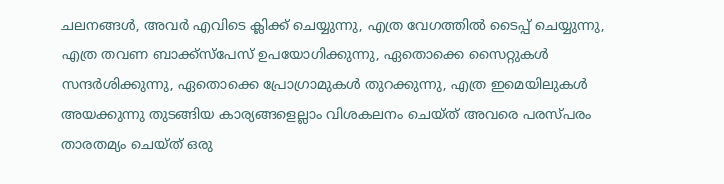ചലനങ്ങള്‍, അവര്‍ എവിടെ ക്ലിക്ക് ചെയ്യുന്നു, എത്ര വേഗത്തില്‍ ടൈപ്പ് ചെയ്യുന്നു,  എത്ര തവണ ബാക്ക്സ്പേസ് ഉപയോഗിക്കുന്നു, ഏതൊക്കെ സൈറ്റുകള്‍ സന്ദര്‍ശിക്കുന്നു, ഏതൊക്കെ പ്രോഗ്രാമുകള്‍ തുറക്കുന്നു, എത്ര ഇമെയിലുകള്‍ അയക്കുന്നു തുടങ്ങിയ കാര്യങ്ങളെല്ലാം വിശകലനം ചെയ്ത് അവരെ പരസ്പരം താരതമ്യം ചെയ്ത് ഒരു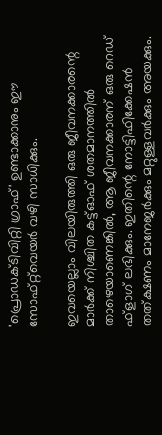'പ്രൊഡക്ടിവിറ്റി ഗ്രാഫ്' ഉണ്ടാക്കാനും ഈ സോഫ്റ്റ്‌വെയര്‍ വഴി സാധിക്കും.

ഇവയെല്ലാം വിലയിരുത്തി ഒരു ജീവനക്കാരന്റെ മാര്‍ക്ക് നിശ്ചിത കട്ട്ഓഫ് ശതമാനത്തില്‍ താഴെയാണെങ്കില്‍, ആ ജീവനക്കാരന് ഒരു റെഡ് ഫ്‌ളാഗ് ലഭിക്കും. ഇതിന്റെ നോട്ടിഫിക്കേഷന്‍ തത്ക്ഷണം മാനേജര്‍ക്കും മറ്റുള്ളവര്‍ക്കും അയക്കും.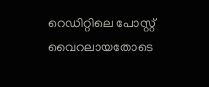റെഡിറ്റിലെ പോസ്റ്റ് വൈറലായതോടെ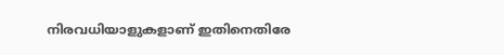നിരവധിയാളുകളാണ് ഇതിനെതിരേ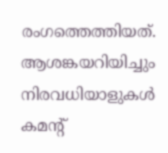രംഗത്തെത്തിയത്. ആശങ്കയറിയിച്ചും നിരവധിയാളുകള്‍ കമന്റ്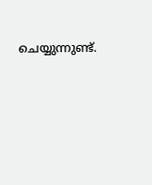ചെയ്യുന്നുണ്ട്.